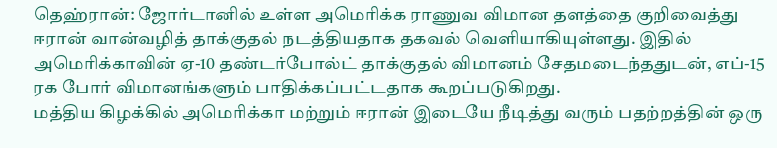தெஹ்ரான்: ஜோர்டானில் உள்ள அமெரிக்க ராணுவ விமான தளத்தை குறிவைத்து ஈரான் வான்வழித் தாக்குதல் நடத்தியதாக தகவல் வெளியாகியுள்ளது. இதில் அமெரிக்காவின் ஏ-10 தண்டர்போல்ட் தாக்குதல் விமானம் சேதமடைந்ததுடன், எப்-15 ரக போர் விமானங்களும் பாதிக்கப்பட்டதாக கூறப்படுகிறது.
மத்திய கிழக்கில் அமெரிக்கா மற்றும் ஈரான் இடையே நீடித்து வரும் பதற்றத்தின் ஒரு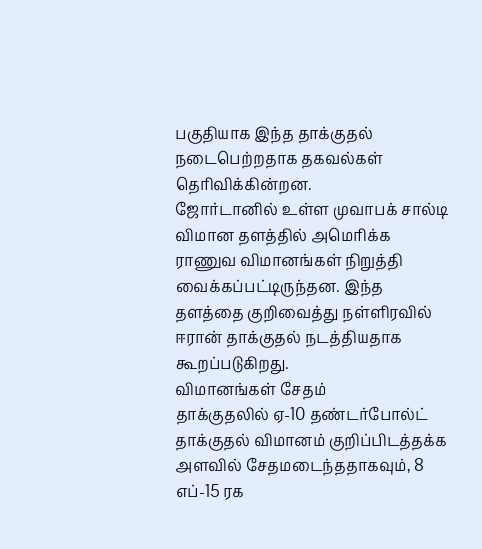பகுதியாக இந்த தாக்குதல் நடைபெற்றதாக தகவல்கள் தெரிவிக்கின்றன.
ஜோர்டானில் உள்ள முவாபக் சால்டி விமான தளத்தில் அமெரிக்க ராணுவ விமானங்கள் நிறுத்தி வைக்கப்பட்டிருந்தன. இந்த தளத்தை குறிவைத்து நள்ளிரவில் ஈரான் தாக்குதல் நடத்தியதாக கூறப்படுகிறது.
விமானங்கள் சேதம்
தாக்குதலில் ஏ-10 தண்டர்போல்ட் தாக்குதல் விமானம் குறிப்பிடத்தக்க அளவில் சேதமடைந்ததாகவும், 8 எப்-15 ரக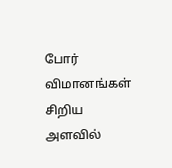போர் விமானங்கள் சிறிய அளவில்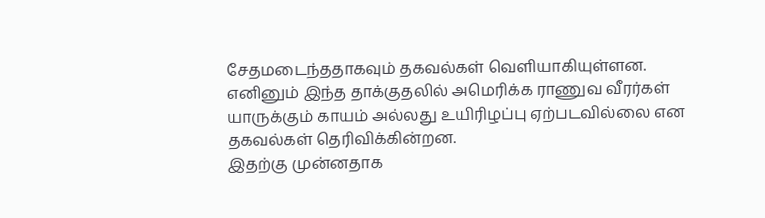சேதமடைந்ததாகவும் தகவல்கள் வெளியாகியுள்ளன.
எனினும் இந்த தாக்குதலில் அமெரிக்க ராணுவ வீரர்கள் யாருக்கும் காயம் அல்லது உயிரிழப்பு ஏற்படவில்லை என தகவல்கள் தெரிவிக்கின்றன.
இதற்கு முன்னதாக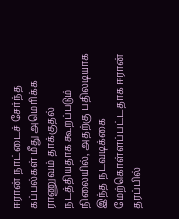ஈரான் நாட்டைச் சேர்ந்த கப்பல்கள் மீது அமெரிக்க ராணுவம் தாக்குதல் நடத்தியதாக கூறப்படும் நிலையில், அதற்கு பதிலடியாக இந்த நடவடிக்கை மேற்கொள்ளப்பட்டதாக ஈரான் தரப்பில்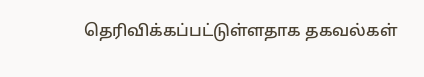தெரிவிக்கப்பட்டுள்ளதாக தகவல்கள்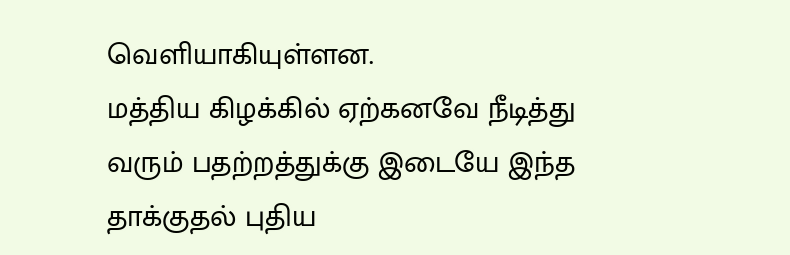வெளியாகியுள்ளன.
மத்திய கிழக்கில் ஏற்கனவே நீடித்து வரும் பதற்றத்துக்கு இடையே இந்த தாக்குதல் புதிய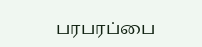பரபரப்பை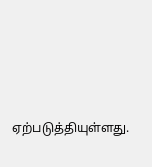ஏற்படுத்தியுள்ளது.